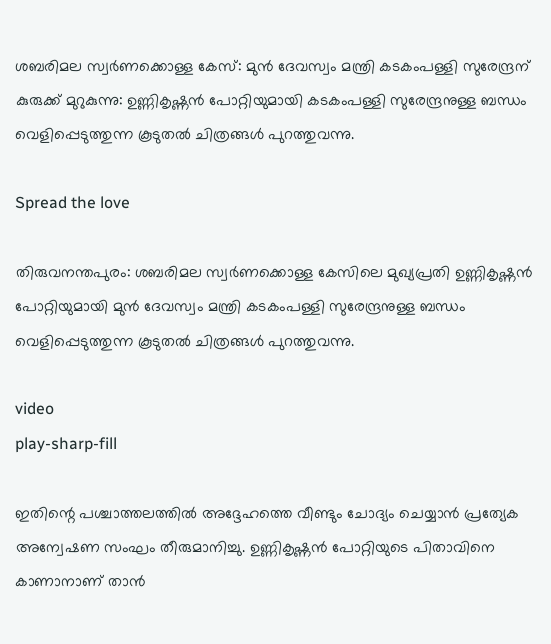ശബരിമല സ്വർണക്കൊള്ള കേസ്: മുൻ ദേവസ്വം മന്ത്രി കടകംപള്ളി സുരേന്ദ്രന് കുരുക്ക് മുറുകുന്നു: ഉണ്ണികൃഷ്ണൻ പോറ്റിയുമായി കടകംപള്ളി സുരേന്ദ്രനുള്ള ബന്ധം വെളിപ്പെടുത്തുന്ന കൂടുതല്‍ ചിത്രങ്ങള്‍ പുറത്തുവന്നു.

Spread the love

തിരുവനന്തപുരം: ശബരിമല സ്വർണക്കൊള്ള കേസിലെ മുഖ്യപ്രതി ഉണ്ണികൃഷ്ണൻ പോറ്റിയുമായി മുൻ ദേവസ്വം മന്ത്രി കടകംപള്ളി സുരേന്ദ്രനുള്ള ബന്ധം വെളിപ്പെടുത്തുന്ന കൂടുതല്‍ ചിത്രങ്ങള്‍ പുറത്തുവന്നു.

video
play-sharp-fill

ഇതിന്റെ പശ്ചാത്തലത്തില്‍ അദ്ദേഹത്തെ വീണ്ടും ചോദ്യം ചെയ്യാൻ പ്രത്യേക അന്വേഷണ സംഘം തീരുമാനിച്ചു. ഉണ്ണികൃഷ്ണൻ പോറ്റിയുടെ പിതാവിനെ കാണാനാണ് താൻ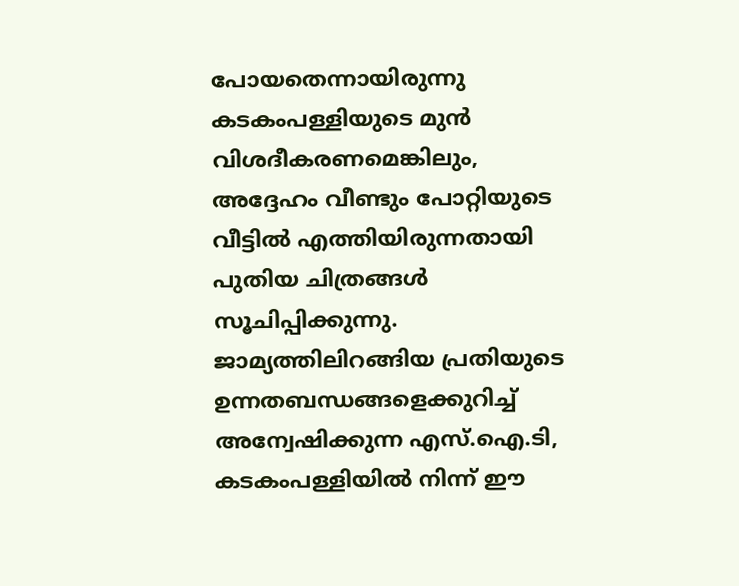പോയതെന്നായിരുന്നു കടകംപള്ളിയുടെ മുൻ വിശദീകരണമെങ്കിലും, അദ്ദേഹം വീണ്ടും പോറ്റിയുടെ വീട്ടില്‍ എത്തിയിരുന്നതായി പുതിയ ചിത്രങ്ങള്‍ സൂചിപ്പിക്കുന്നു. ജാമ്യത്തിലിറങ്ങിയ പ്രതിയുടെ ഉന്നതബന്ധങ്ങളെക്കുറിച്ച്‌ അന്വേഷിക്കുന്ന എസ്.ഐ.ടി, കടകംപള്ളിയില്‍ നിന്ന് ഈ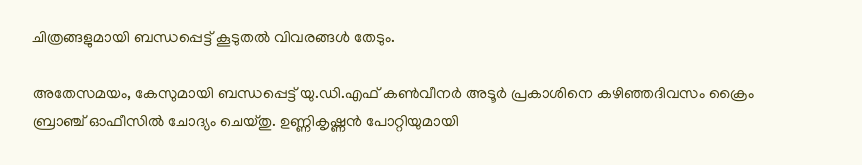ചിത്രങ്ങളുമായി ബന്ധപ്പെട്ട് കൂടുതല്‍ വിവരങ്ങള്‍ തേടും.

അതേസമയം, കേസുമായി ബന്ധപ്പെട്ട് യു.ഡി.എഫ് കണ്‍വീനർ അടൂർ പ്രകാശിനെ കഴിഞ്ഞദിവസം ക്രൈം ബ്രാഞ്ച് ഓഫീസില്‍ ചോദ്യം ചെയ്തു. ഉണ്ണികൃഷ്ണൻ പോറ്റിയുമായി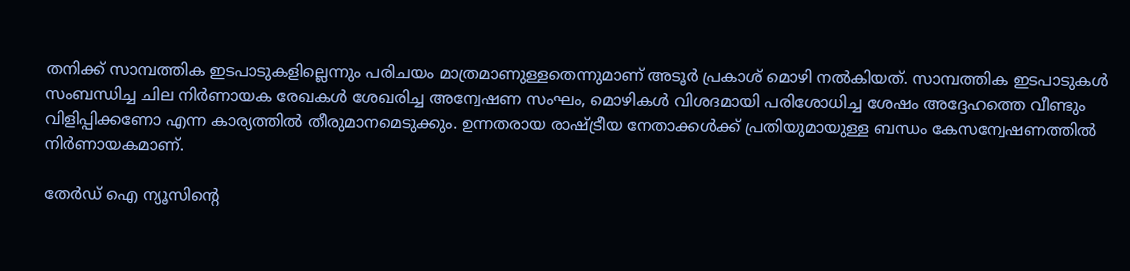തനിക്ക് സാമ്പത്തിക ഇടപാടുകളില്ലെന്നും പരിചയം മാത്രമാണുള്ളതെന്നുമാണ് അടൂർ പ്രകാശ് മൊഴി നല്‍കിയത്. സാമ്പത്തിക ഇടപാടുകള്‍ സംബന്ധിച്ച ചില നിർണായക രേഖകള്‍ ശേഖരിച്ച അന്വേഷണ സംഘം, മൊഴികള്‍ വിശദമായി പരിശോധിച്ച ശേഷം അദ്ദേഹത്തെ വീണ്ടും വിളിപ്പിക്കണോ എന്ന കാര്യത്തില്‍ തീരുമാനമെടുക്കും. ഉന്നതരായ രാഷ്ട്രീയ നേതാക്കള്‍ക്ക് പ്രതിയുമായുള്ള ബന്ധം കേസന്വേഷണത്തില്‍ നിർണായകമാണ്.

തേർഡ് ഐ ന്യൂസിന്റെ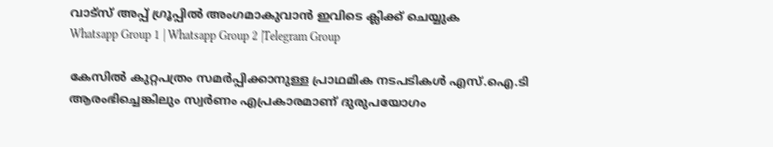വാട്സ് അപ്പ് ഗ്രൂപ്പിൽ അംഗമാകുവാൻ ഇവിടെ ക്ലിക്ക് ചെയ്യുക
Whatsapp Group 1 | Whatsapp Group 2 |Telegram Group

കേസില്‍ കുറ്റപത്രം സമർപ്പിക്കാനുള്ള പ്രാഥമിക നടപടികള്‍ എസ്.ഐ.ടി ആരംഭിച്ചെങ്കിലും സ്വർണം എപ്രകാരമാണ് ദുരുപയോഗം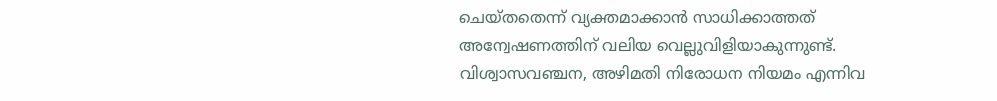ചെയ്തതെന്ന് വ്യക്തമാക്കാൻ സാധിക്കാത്തത് അന്വേഷണത്തിന് വലിയ വെല്ലുവിളിയാകുന്നുണ്ട്. വിശ്വാസവഞ്ചന, അഴിമതി നിരോധന നിയമം എന്നിവ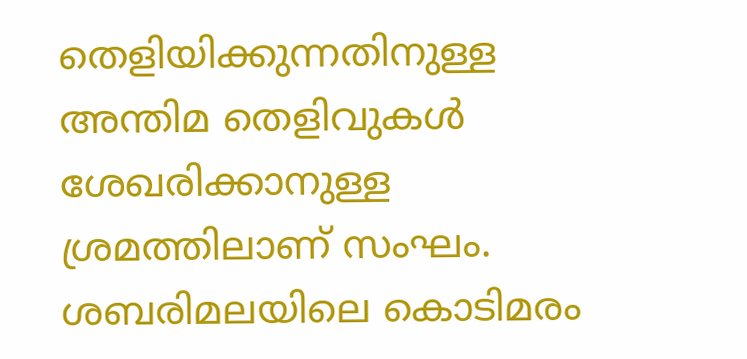തെളിയിക്കുന്നതിനുള്ള അന്തിമ തെളിവുകള്‍ ശേഖരിക്കാനുള്ള ശ്രമത്തിലാണ് സംഘം. ശബരിമലയിലെ കൊടിമരം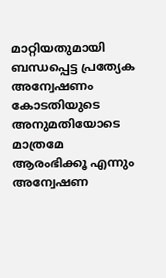മാറ്റിയതുമായി ബന്ധപ്പെട്ട പ്രത്യേക അന്വേഷണം കോടതിയുടെ അനുമതിയോടെ മാത്രമേ ആരംഭിക്കൂ എന്നും അന്വേഷണ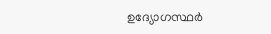ഉദ്യോഗസ്ഥർ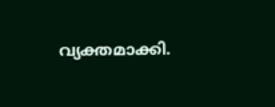വ്യക്തമാക്കി.